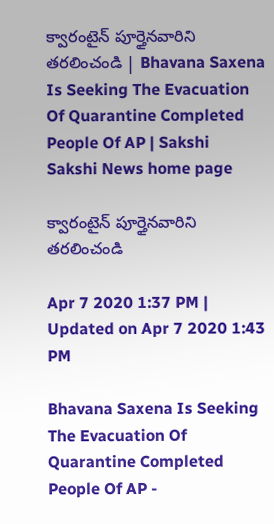క్వారంటైన్‌ పూర్తైనవారిని తరలించండి | Bhavana Saxena Is Seeking The Evacuation Of Quarantine Completed People Of AP | Sakshi
Sakshi News home page

క్వారంటైన్‌ పూర్తైనవారిని తరలించండి

Apr 7 2020 1:37 PM | Updated on Apr 7 2020 1:43 PM

Bhavana Saxena Is Seeking The Evacuation Of Quarantine Completed People Of AP -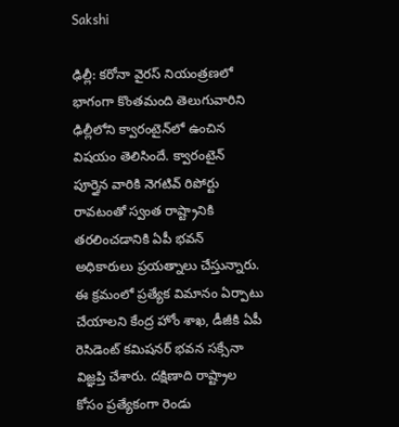Sakshi

ఢిల్లీ: కరోనా వైరస్‌ నియంత్రణలో భాగంగా కొంతమంది తెలుగువారిని ఢిల్లీలోని క్వారంటైన్‌లో ఉంచిన విషయం తెలిసిందే. క్వారంటైన్ పూర్తైన వారికి నెగటివ్‌ రిపోర్టు రావటంతో స్వంత రాష్ట్రానికి తరలించడానికి ఏపీ భవన్‌ అధికారులు ప్రయత్నాలు చేస్తున్నారు. ఈ క్రమంలో ప్రత్యేక విమానం ఏర్పాటు చేయాలని కేంద్ర హోం శాఖ, డీజీకి ఏపీ రెసిడెంట్‌ కమిషనర్‌ భవన సక్సేనా విజ్ఞప్తి చేశారు. దక్షిణాది రాష్ట్రాల కోసం ప్రత్యేకంగా రెండు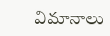విమానాలు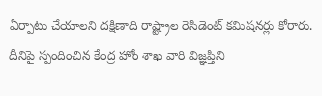ఏర్పాటు చేయాలని దక్షిణాది రాష్ట్రాల రెసిడెంట్‌ కమిషనర్లు కోరారు. దీనిపై స్పందించిన కేంద్ర హోం శాఖ వారి విజ్ఞప్తిని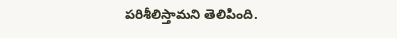పరిశీలిస్తామని తెలిపింది.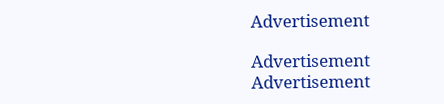Advertisement

Advertisement
Advertisement